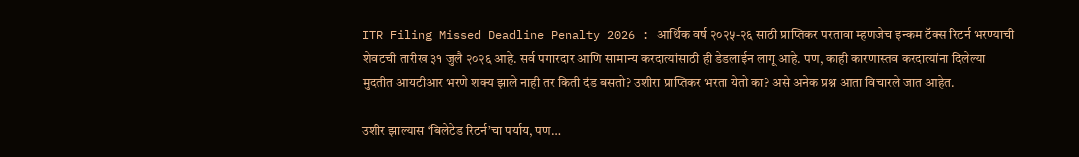ITR Filing Missed Deadline Penalty 2026 : आर्थिक वर्ष २०२५-२६ साठी प्राप्तिकर परतावा म्हणजेच इन्कम टॅक्स रिटर्न भरण्याची शेवटची तारीख ३१ जुलै २०२६ आहे. सर्व पगारदार आणि सामान्य करदात्यांसाठी ही डेडलाईन लागू आहे. पण, काही कारणास्तव करदात्यांना दिलेल्या मुदतीत आयटीआर भरणे शक्य झाले नाही तर किती दंड बसतो? उशीरा प्राप्तिकर भरता येतो का? असे अनेक प्रश्न आता विचारले जात आहेत.

उशीर झाल्यास ‘बिलेटेड रिटर्न’चा पर्याय, पण…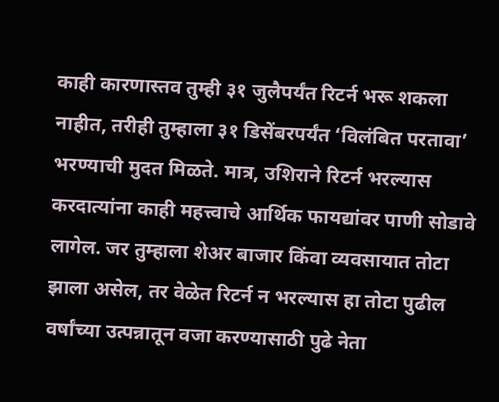काही कारणास्तव तुम्ही ३१ जुलैपर्यंत रिटर्न भरू शकला नाहीत, तरीही तुम्हाला ३१ डिसेंबरपर्यंत ‘विलंबित परतावा’ भरण्याची मुदत मिळते. मात्र, उशिराने रिटर्न भरल्यास करदात्यांना काही महत्त्वाचे आर्थिक फायद्यांवर पाणी सोडावे लागेल. जर तुम्हाला शेअर बाजार किंवा व्यवसायात तोटा झाला असेल, तर वेळेत रिटर्न न भरल्यास हा तोटा पुढील वर्षांच्या उत्पन्नातून वजा करण्यासाठी पुढे नेता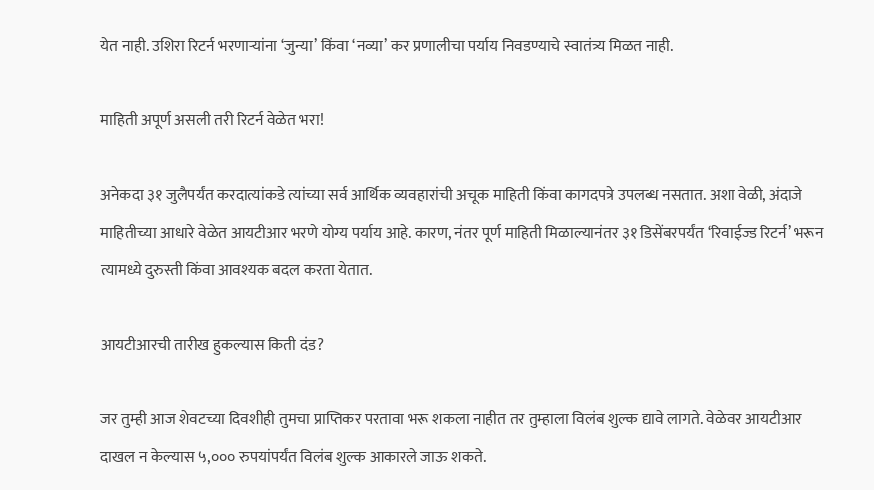येत नाही. उशिरा रिटर्न भरणाऱ्यांना ‘जुन्या’ किंवा ‘नव्या’ कर प्रणालीचा पर्याय निवडण्याचे स्वातंत्र्य मिळत नाही.

माहिती अपूर्ण असली तरी रिटर्न वेळेत भरा!

अनेकदा ३१ जुलैपर्यंत करदात्यांकडे त्यांच्या सर्व आर्थिक व्यवहारांची अचूक माहिती किंवा कागदपत्रे उपलब्ध नसतात. अशा वेळी, अंदाजे माहितीच्या आधारे वेळेत आयटीआर भरणे योग्य पर्याय आहे. कारण, नंतर पूर्ण माहिती मिळाल्यानंतर ३१ डिसेंबरपर्यंत ‘रिवाईज्ड रिटर्न’ भरून त्यामध्ये दुरुस्ती किंवा आवश्यक बदल करता येतात.

आयटीआरची तारीख हुकल्यास किती दंड?

जर तुम्ही आज शेवटच्या दिवशीही तुमचा प्राप्तिकर परतावा भरू शकला नाहीत तर तुम्हाला विलंब शुल्क द्यावे लागते. वेळेवर आयटीआर दाखल न केल्यास ५,००० रुपयांपर्यंत विलंब शुल्क आकारले जाऊ शकते.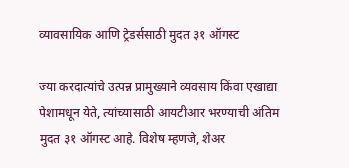व्यावसायिक आणि ट्रेडर्ससाठी मुदत ३१ ऑगस्ट

ज्या करदात्यांचे उत्पन्न प्रामुख्याने व्यवसाय किंवा एखाद्या पेशामधून येते, त्यांच्यासाठी आयटीआर भरण्याची अंतिम मुदत ३१ ऑगस्ट आहे. विशेष म्हणजे, शेअर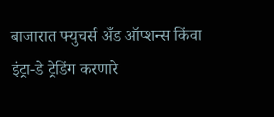बाजारात फ्युचर्स अँड ऑप्शन्स किंवा इंट्रा-डे ट्रेडिंग करणारे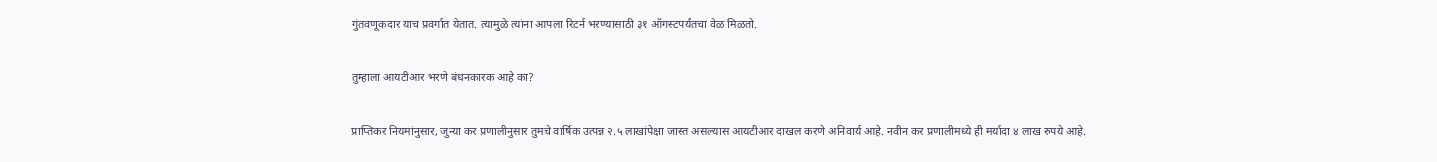गुंतवणूकदार याच प्रवर्गात येतात. त्यामुळे त्यांना आपला रिटर्न भरण्यासाठी ३१ ऑगस्टपर्यंतचा वेळ मिळतो.

तुम्हाला आयटीआर भरणे बंधनकारक आहे का?

प्राप्तिकर नियमांनुसार, जुन्या कर प्रणालीनुसार तुमचे वार्षिक उत्पन्न २.५ लाखांपेक्षा जास्त असल्यास आयटीआर दाखल करणे अनिवार्य आहे. नवीन कर प्रणालीमध्ये ही मर्यादा ४ लाख रुपये आहे.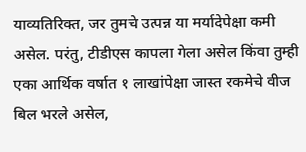याव्यतिरिक्त, जर तुमचे उत्पन्न या मर्यादेपेक्षा कमी असेल. परंतु, टीडीएस कापला गेला असेल किंवा तुम्ही एका आर्थिक वर्षात १ लाखांपेक्षा जास्त रकमेचे वीज बिल भरले असेल,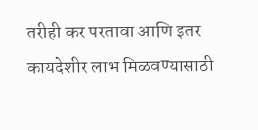तरीही कर परतावा आणि इतर कायदेशीर लाभ मिळवण्यासाठी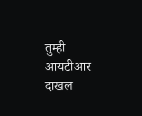तुम्ही आयटीआर दाखल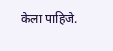केला पाहिजे.